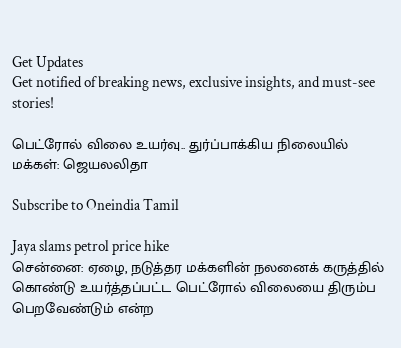Get Updates
Get notified of breaking news, exclusive insights, and must-see stories!

பெட்ரோல் விலை உயர்வு.. துர்ப்பாக்கிய நிலையில் மக்கள்: ஜெயலலிதா

Subscribe to Oneindia Tamil

Jaya slams petrol price hike
சென்னை: ஏழை, நடுத்தர மக்களின் நலனைக் கருத்தில் கொண்டு உயர்த்தப்பட்ட பெட்ரோல் விலையை திரும்ப பெறவேண்டும் என்ற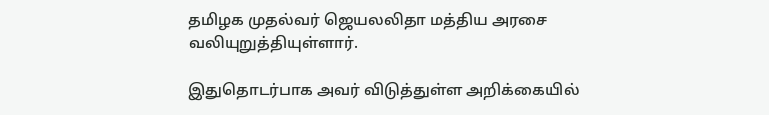தமிழக முதல்வர் ஜெயலலிதா மத்திய அரசை வலியுறுத்தியுள்ளார்.

இதுதொடர்பாக அவர் விடுத்துள்ள அறிக்கையில்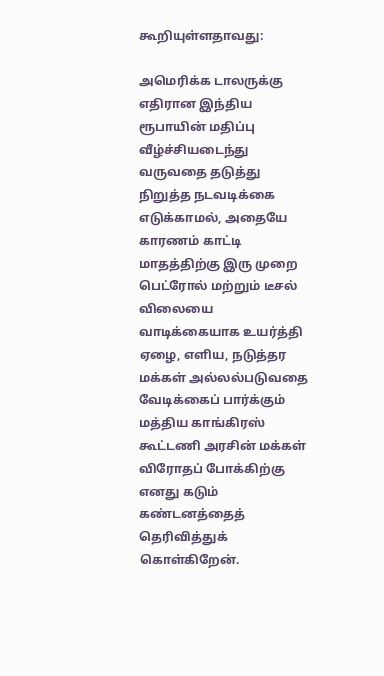கூறியுள்ளதாவது:

அமெரிக்க டாலருக்கு எதிரான இந்திய ரூபாயின் மதிப்பு வீழ்ச்சியடைந்து வருவதை தடுத்து நிறுத்த நடவடிக்கை எடுக்காமல், அதையே காரணம் காட்டி மாதத்திற்கு இரு முறை பெட்ரோல் மற்றும் டீசல் விலையை வாடிக்கையாக உயர்த்தி ஏழை, எளிய, நடுத்தர மக்கள் அல்லல்படுவதை வேடிக்கைப் பார்க்கும் மத்திய காங்கிரஸ் கூட்டணி அரசின் மக்கள் விரோதப் போக்கிற்கு எனது கடும் கண்டனத்தைத் தெரிவித்துக் கொள்கிறேன்.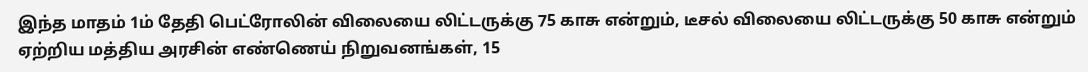இந்த மாதம் 1ம் தேதி பெட்ரோலின் விலையை லிட்டருக்கு 75 காசு என்றும், டீசல் விலையை லிட்டருக்கு 50 காசு என்றும் ஏற்றிய மத்திய அரசின் எண்ணெய் நிறுவனங்கள், 15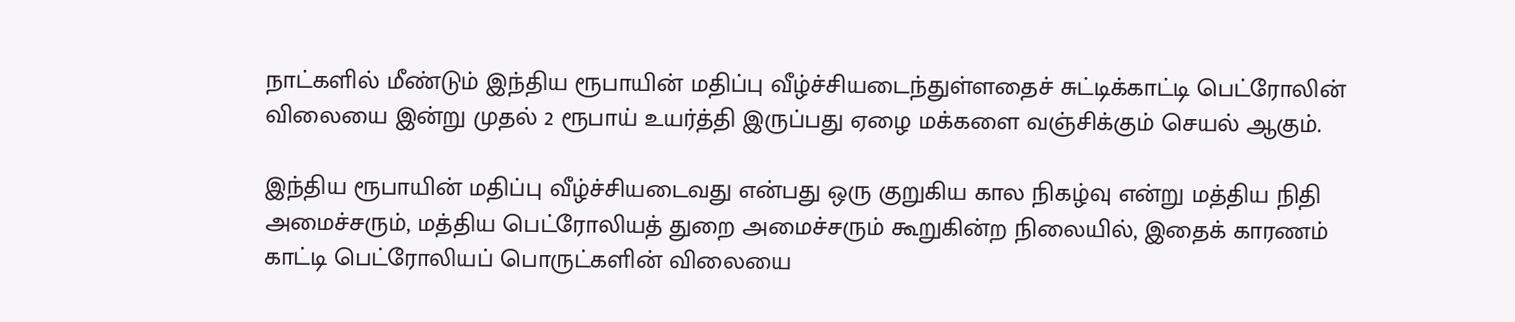நாட்களில் மீண்டும் இந்திய ரூபாயின் மதிப்பு வீழ்ச்சியடைந்துள்ளதைச் சுட்டிக்காட்டி பெட்ரோலின் விலையை இன்று முதல் 2 ரூபாய் உயர்த்தி இருப்பது ஏழை மக்களை வஞ்சிக்கும் செயல் ஆகும்.

இந்திய ரூபாயின் மதிப்பு வீழ்ச்சியடைவது என்பது ஒரு குறுகிய கால நிகழ்வு என்று மத்திய நிதி அமைச்சரும், மத்திய பெட்ரோலியத் துறை அமைச்சரும் கூறுகின்ற நிலையில், இதைக் காரணம் காட்டி பெட்ரோலியப் பொருட்களின் விலையை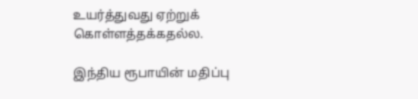உயர்த்துவது ஏற்றுக் கொள்ளத்தக்கதல்ல.

இந்திய ரூபாயின் மதிப்பு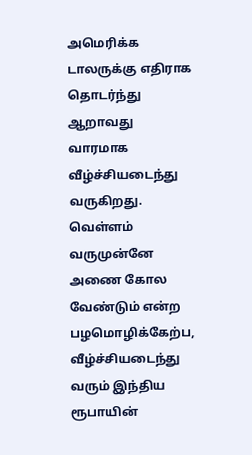அமெரிக்க டாலருக்கு எதிராக தொடர்ந்து ஆறாவது வாரமாக வீழ்ச்சியடைந்து வருகிறது. வெள்ளம் வருமுன்னே அணை கோல வேண்டும் என்ற பழமொழிக்கேற்ப, வீழ்ச்சியடைந்து வரும் இந்திய ரூபாயின்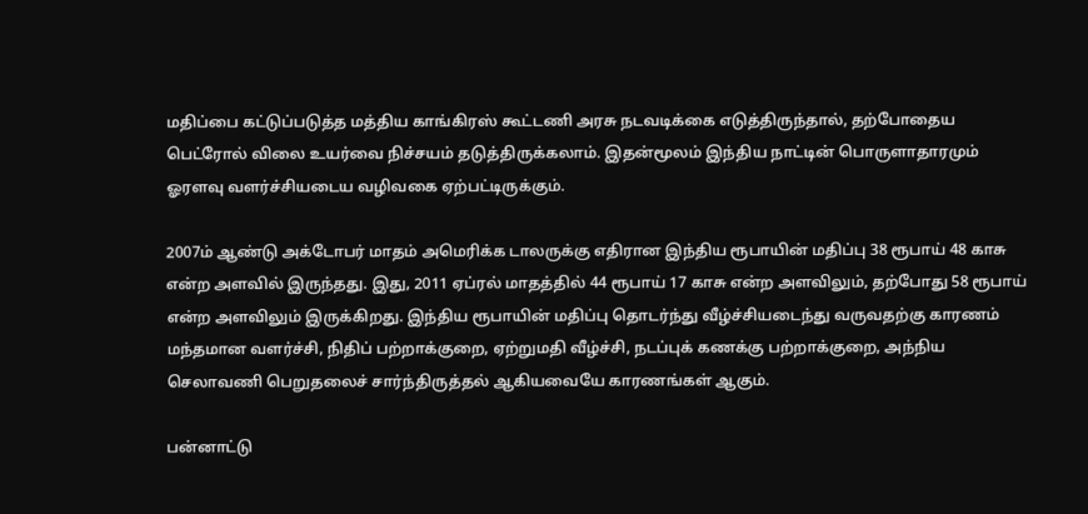மதிப்பை கட்டுப்படுத்த மத்திய காங்கிரஸ் கூட்டணி அரசு நடவடிக்கை எடுத்திருந்தால், தற்போதைய பெட்ரோல் விலை உயர்வை நிச்சயம் தடுத்திருக்கலாம். இதன்மூலம் இந்திய நாட்டின் பொருளாதாரமும் ஓரளவு வளர்ச்சியடைய வழிவகை ஏற்பட்டிருக்கும்.

2007ம் ஆண்டு அக்டோபர் மாதம் அமெரிக்க டாலருக்கு எதிரான இந்திய ரூபாயின் மதிப்பு 38 ரூபாய் 48 காசு என்ற அளவில் இருந்தது. இது, 2011 ஏப்ரல் மாதத்தில் 44 ரூபாய் 17 காசு என்ற அளவிலும், தற்போது 58 ரூபாய் என்ற அளவிலும் இருக்கிறது. இந்திய ரூபாயின் மதிப்பு தொடர்ந்து வீழ்ச்சியடைந்து வருவதற்கு காரணம் மந்தமான வளர்ச்சி, நிதிப் பற்றாக்குறை, ஏற்றுமதி வீழ்ச்சி, நடப்புக் கணக்கு பற்றாக்குறை, அந்நிய செலாவணி பெறுதலைச் சார்ந்திருத்தல் ஆகியவையே காரணங்கள் ஆகும்.

பன்னாட்டு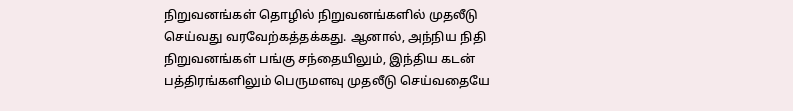நிறுவனங்கள் தொழில் நிறுவனங்களில் முதலீடு செய்வது வரவேற்கத்தக்கது. ஆனால், அந்நிய நிதி நிறுவனங்கள் பங்கு சந்தையிலும், இந்திய கடன் பத்திரங்களிலும் பெருமளவு முதலீடு செய்வதையே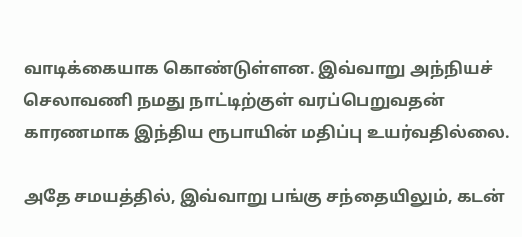வாடிக்கையாக கொண்டுள்ளன. இவ்வாறு அந்நியச் செலாவணி நமது நாட்டிற்குள் வரப்பெறுவதன் காரணமாக இந்திய ரூபாயின் மதிப்பு உயர்வதில்லை.

அதே சமயத்தில், இவ்வாறு பங்கு சந்தையிலும், கடன்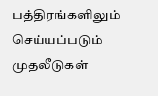பத்திரங்களிலும் செய்யப்படும் முதலீடுகள்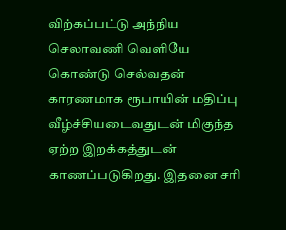விற்கப்பட்டு அந்நிய செலாவணி வெளியே கொண்டு செல்வதன் காரணமாக ரூபாயின் மதிப்பு வீழ்ச்சியடைவதுடன் மிகுந்த ஏற்ற இறக்கத்துடன் காணப்படுகிறது. இதனை சரி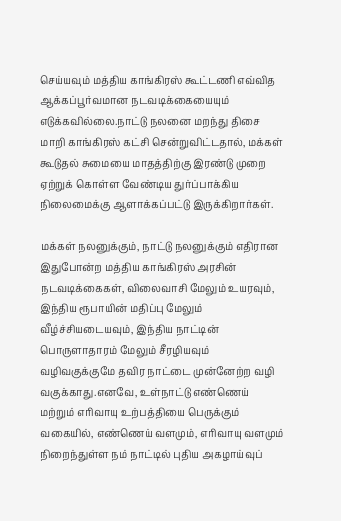செய்யவும் மத்திய காங்கிரஸ் கூட்டணி எவ்வித ஆக்கப்பூர்வமான நடவடிக்கையையும் எடுக்கவில்லை.நாட்டு நலனை மறந்து திசை மாறி காங்கிரஸ் கட்சி சென்றுவிட்டதால், மக்கள் கூடுதல் சுமையை மாதத்திற்கு இரண்டு முறை ஏற்றுக் கொள்ள வேண்டிய துர்ப்பாக்கிய நிலைமைக்கு ஆளாக்கப்பட்டு இருக்கிறார்கள்.

மக்கள் நலனுக்கும், நாட்டு நலனுக்கும் எதிரான இதுபோன்ற மத்திய காங்கிரஸ் அரசின் நடவடிக்கைகள், விலைவாசி மேலும் உயரவும், இந்திய ரூபாயின் மதிப்பு மேலும் வீழ்ச்சியடையவும், இந்திய நாட்டின் பொருளாதாரம் மேலும் சீரழியவும் வழிவகுக்குமே தவிர நாட்டை முன்னேற்ற வழி வகுக்காது.எனவே, உள்நாட்டு எண்ணெய் மற்றும் எரிவாயு உற்பத்தியை பெருக்கும் வகையில், எண்ணெய் வளமும், எரிவாயு வளமும் நிறைந்துள்ள நம் நாட்டில் புதிய அகழாய்வுப்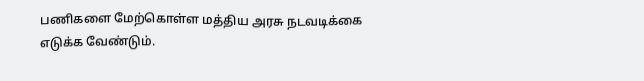பணிகளை மேற்கொள்ள மத்திய அரசு நடவடிக்கை எடுக்க வேண்டும்.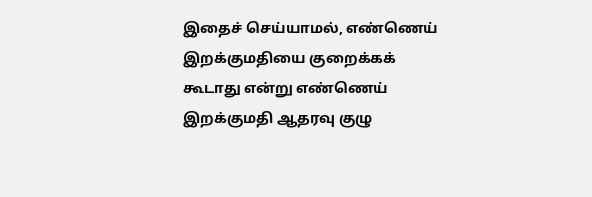இதைச் செய்யாமல், எண்ணெய் இறக்குமதியை குறைக்கக் கூடாது என்று எண்ணெய் இறக்குமதி ஆதரவு குழு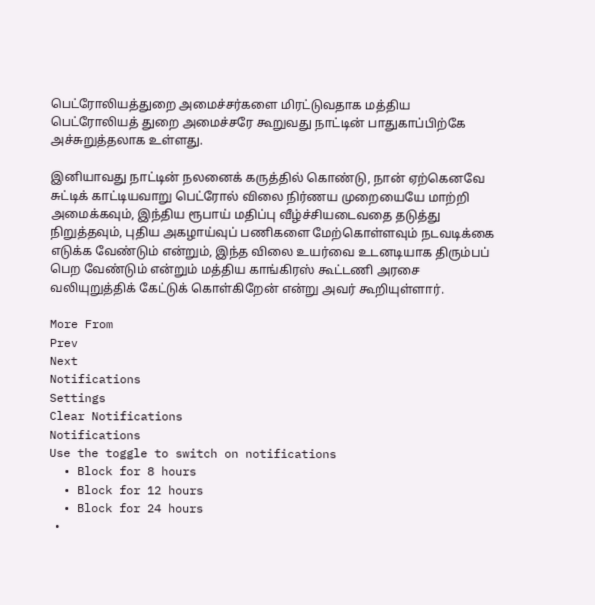பெட்ரோலியத்துறை அமைச்சர்களை மிரட்டுவதாக மத்திய பெட்ரோலியத் துறை அமைச்சரே கூறுவது நாட்டின் பாதுகாப்பிற்கே அச்சுறுத்தலாக உள்ளது.

இனியாவது நாட்டின் நலனைக் கருத்தில் கொண்டு, நான் ஏற்கெனவே சுட்டிக் காட்டியவாறு பெட்ரோல் விலை நிர்ணய முறையையே மாற்றி அமைக்கவும், இந்திய ரூபாய் மதிப்பு வீழ்ச்சியடைவதை தடுத்து நிறுத்தவும், புதிய அகழாய்வுப் பணிகளை மேற்கொள்ளவும் நடவடிக்கை எடுக்க வேண்டும் என்றும், இந்த விலை உயர்வை உடனடியாக திரும்பப் பெற வேண்டும் என்றும் மத்திய காங்கிரஸ் கூட்டணி அரசை வலியுறுத்திக் கேட்டுக் கொள்கிறேன் என்று அவர் கூறியுள்ளார்.

More From
Prev
Next
Notifications
Settings
Clear Notifications
Notifications
Use the toggle to switch on notifications
  • Block for 8 hours
  • Block for 12 hours
  • Block for 24 hours
  •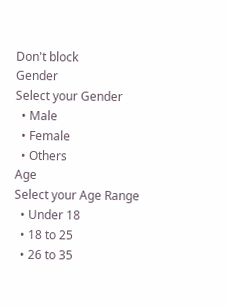Don't block
Gender
Select your Gender
  • Male
  • Female
  • Others
Age
Select your Age Range
  • Under 18
  • 18 to 25
  • 26 to 35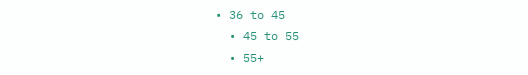• 36 to 45
  • 45 to 55
  • 55+